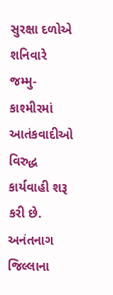સુરક્ષા દળોએ શનિવારે જમ્મુ-કાશ્મીરમાં આતંકવાદીઓ વિરુદ્ધ કાર્યવાહી શરૂ કરી છે. અનંતનાગ જિલ્લાના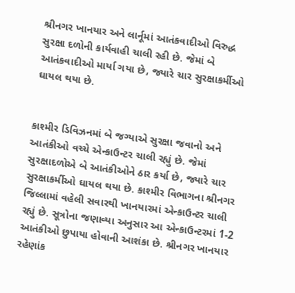શ્રીનગર ખાનયાર અને લાર્નૂમાં આતંકવાદીઓ વિરુદ્ધ સુરક્ષા દળોની કાર્યવાહી ચાલી રહી છે. જેમાં બે આતંકવાદીઓ માર્યા ગયા છે, જ્યારે ચાર સુરક્ષાકર્મીઓ ઘાયલ થયા છે.


કાશ્મીર ડિવિઝનમાં બે જગ્યાએ સુરક્ષા જવાનો અને આતંકીઓ વચ્ચે એન્કાઉન્ટર ચાલી રહ્યું છે. જેમાં સુરક્ષાદળોએ બે આતંકીઓને ઠાર કર્યા છે, જ્યારે ચાર સુરક્ષાકર્મીઓ ઘાયલ થયા છે. કાશ્મીર વિભાગના શ્રીનગર જિલ્લામાં વહેલી સવારથી ખાનયારમાં એન્કાઉન્ટર ચાલી રહ્યું છે. સૂત્રોના જણાવ્યા અનુસાર આ એન્કાઉન્ટરમાં 1-2 આતંકીઓ છુપાયા હોવાની આશંકા છે. શ્રીનગર ખાનયાર રહેણાંક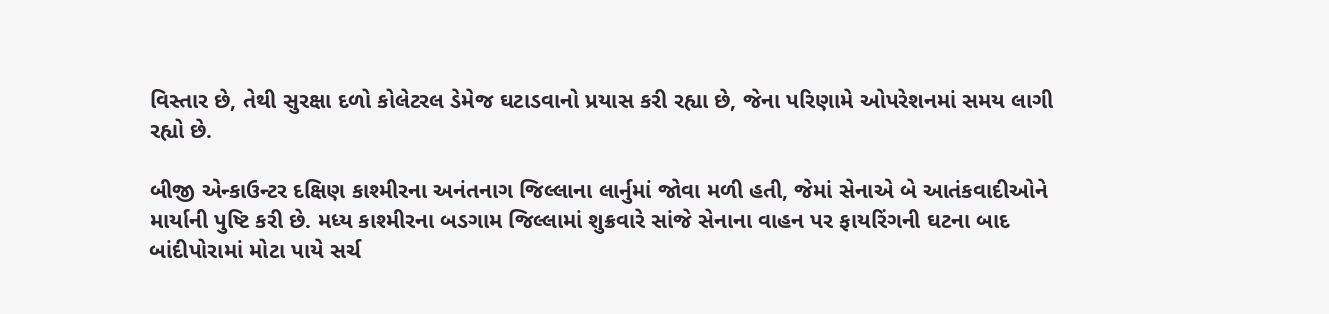વિસ્તાર છે, તેથી સુરક્ષા દળો કોલેટરલ ડેમેજ ઘટાડવાનો પ્રયાસ કરી રહ્યા છે, જેના પરિણામે ઓપરેશનમાં સમય લાગી રહ્યો છે.

બીજી એન્કાઉન્ટર દક્ષિણ કાશ્મીરના અનંતનાગ જિલ્લાના લાર્નુમાં જોવા મળી હતી, જેમાં સેનાએ બે આતંકવાદીઓને માર્યાની પુષ્ટિ કરી છે. મધ્ય કાશ્મીરના બડગામ જિલ્લામાં શુક્રવારે સાંજે સેનાના વાહન પર ફાયરિંગની ઘટના બાદ બાંદીપોરામાં મોટા પાયે સર્ચ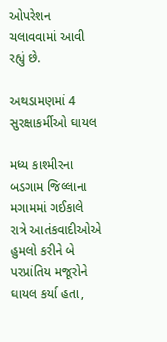ઓપરેશન ચલાવવામાં આવી રહ્યું છે.

અથડામણમાં 4 સુરક્ષાકર્મીઓ ઘાયલ

મધ્ય કાશ્મીરના બડગામ જિલ્લાના મગામમાં ગઈકાલે રાત્રે આતંકવાદીઓએ હુમલો કરીને બે પરપ્રાંતિય મજૂરોને ઘાયલ કર્યા હતા,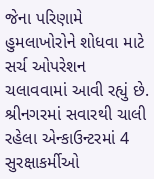જેના પરિણામે હુમલાખોરોને શોધવા માટે સર્ચ ઓપરેશન ચલાવવામાં આવી રહ્યું છે. શ્રીનગરમાં સવારથી ચાલી રહેલા એન્કાઉન્ટરમાં 4 સુરક્ષાકર્મીઓ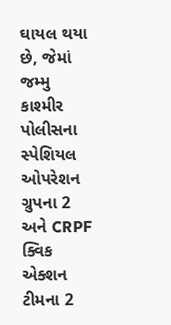ઘાયલ થયા છે, જેમાં જમ્મુ કાશ્મીર પોલીસના સ્પેશિયલ ઓપરેશન ગ્રુપના 2 અને CRPF ક્વિક એક્શન ટીમના 2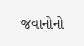જવાનોનો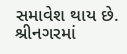સમાવેશ થાય છે. શ્રીનગરમાં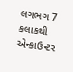લગભગ 7 કલાકથી એન્કાઉન્ટર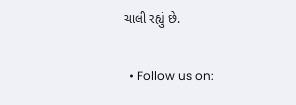ચાલી રહ્યું છે.

  • Follow us on: